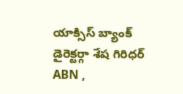యాక్సిస్ బ్యాంక్ డైరెక్టర్గా శేష గిరిధర్
ABN ,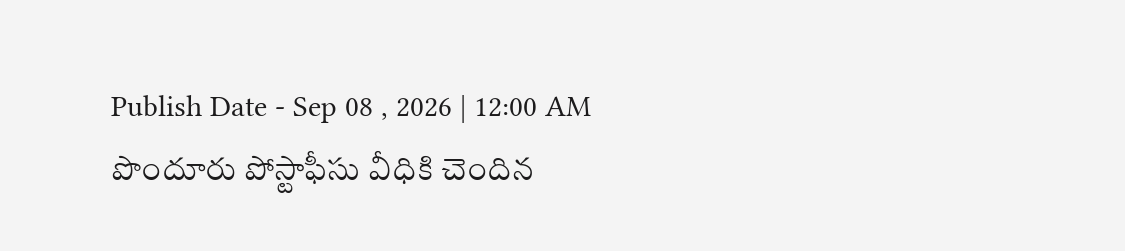Publish Date - Sep 08 , 2026 | 12:00 AM
పొందూరు పోస్టాఫీసు వీధికి చెందిన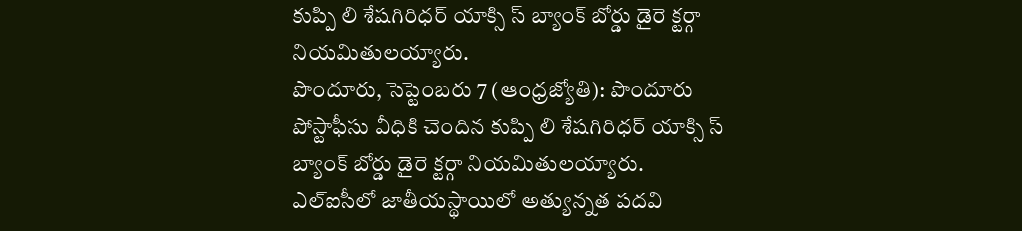కుప్పి లి శేషగిరిధర్ యాక్సి స్ బ్యాంక్ బోర్డు డైరె క్టర్గా నియమితులయ్యారు.
పొందూరు, సెప్టెంబరు 7 (ఆంధ్రజ్యోతి): పొందూరు పోస్టాఫీసు వీధికి చెందిన కుప్పి లి శేషగిరిధర్ యాక్సి స్ బ్యాంక్ బోర్డు డైరె క్టర్గా నియమితులయ్యారు. ఎల్ఐసీలో జాతీయస్థాయిలో అత్యున్నత పదవి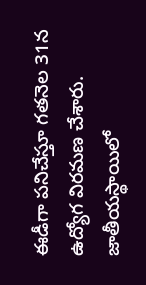ఈడీగా పనిచేస్తూ గతనెల 31న ఉద్యోగ విరమణ చేశారు. జాతీయస్థాయిలో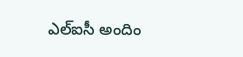ఎల్ఐసీ అందిం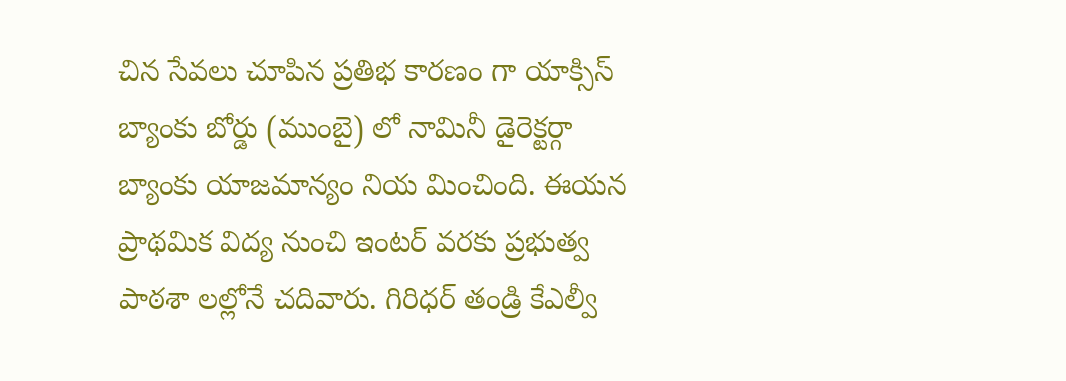చిన సేవలు చూపిన ప్రతిభ కారణం గా యాక్సిస్ బ్యాంకు బోర్డు (ముంబై) లో నామినీ డైరెక్టర్గా బ్యాంకు యాజమాన్యం నియ మించింది. ఈయన ప్రాథమిక విద్య నుంచి ఇంటర్ వరకు ప్రభుత్వ పాఠశా లల్లోనే చదివారు. గిరిధర్ తండ్రి కేఎల్వీ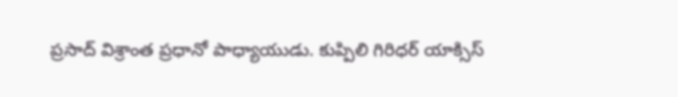ప్రసాద్ విశ్రాంత ప్రధానో పాధ్యాయుడు. కుప్పిలి గిరిధర్ యాక్సిస్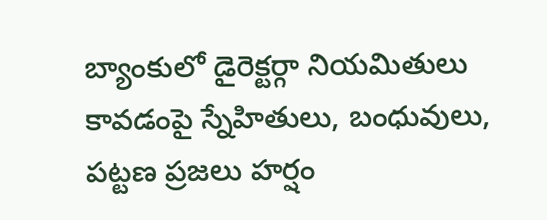బ్యాంకులో డైరెక్టర్గా నియమితులు కావడంపై స్నేహితులు, బంధువులు, పట్టణ ప్రజలు హర్షం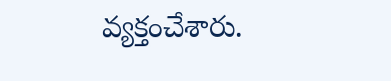వ్యక్తంచేశారు.